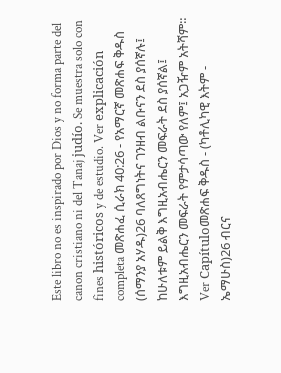Este libro no es inspirado por Dios y no forma parte del canon cristiano ni del Tanaj judío. Se muestra solo con fines históricos y de estudio. Ver explicación completa መጽሐፈ ሲራክ 40:26 - የአማርኛ መጽሐፍ ቅዱስ (ሰማንያ አሃዱ)26 ባለጸግነትና ገንዘብ ልቡናን ደስ ያሰኛሉ፤ ከሁለቱም ይልቅ እግዚአብሔርን መፍራት ደስ ያሰኛል፤ እግዚአብሔርን መፍራት የምታሳጣው የለም፤ አጋዥም አትሻም። Ver Capítuloመጽሐፍ ቅዱስ - (ካቶሊካዊ እትም - ኤማሁስ)26 ብርና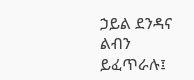ኃይል ደንዳና ልብን ይፈጥራሉ፤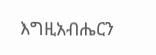እግዚአብሔርን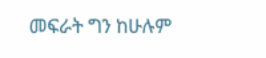መፍራት ግን ከሁሉም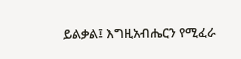ይልቃል፤ እግዚአብሔርን የሚፈራ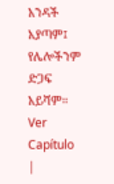አንዳች አያጣም፤ የሌሎችንም ድጋፍ አይሻም። Ver Capítulo |